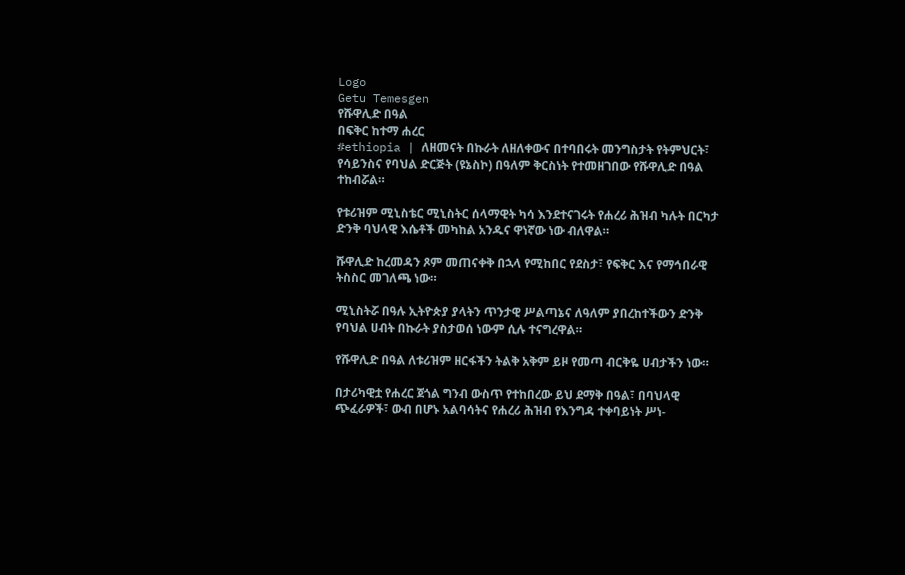Logo
Getu Temesgen
የሹዋሊድ በዓል
በፍቅር ከተማ ሐረር
#ethiopia | ለዘመናት በኩራት ለዘለቀውና በተባበሩት መንግስታት የትምህርት፣ የሳይንስና የባህል ድርጅት (ዩኔስኮ) በዓለም ቅርስነት የተመዘገበው የሹዋሊድ በዓል ተከብሯል።

የቱሪዝም ሚኒስቴር ሚኒስትር ሰላማዊት ካሳ እንደተናገሩት የሐረሪ ሕዝብ ካሉት በርካታ ድንቅ ባህላዊ እሴቶች መካከል አንዱና ዋነኛው ነው ብለዋል።

ሹዋሊድ ከረመዳን ጾም መጠናቀቅ በኋላ የሚከበር የደስታ፣ የፍቅር እና የማኅበራዊ ትስስር መገለጫ ነው።

ሚኒስትሯ በዓሉ ኢትዮጵያ ያላትን ጥንታዊ ሥልጣኔና ለዓለም ያበረከተችውን ድንቅ የባህል ሀብት በኩራት ያስታወሰ ነውም ሲሉ ተናግረዋል።

የሹዋሊድ በዓል ለቱሪዝም ዘርፋችን ትልቅ አቅም ይዞ የመጣ ብርቅዬ ሀብታችን ነው።

በታሪካዊቷ የሐረር ጀጎል ግንብ ውስጥ የተከበረው ይህ ደማቅ በዓል፣ በባህላዊ ጭፈራዎች፣ ውብ በሆኑ አልባሳትና የሐረሪ ሕዝብ የእንግዳ ተቀባይነት ሥነ-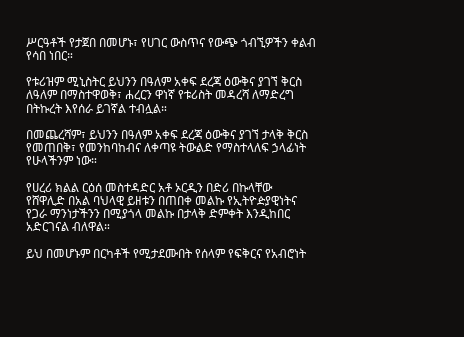ሥርዓቶች የታጀበ በመሆኑ፣ የሀገር ውስጥና የውጭ ጎብኚዎችን ቀልብ የሳበ ነበር።

የቱሪዝም ሚኒስትር ይህንን በዓለም አቀፍ ደረጃ ዕውቅና ያገኘ ቅርስ ለዓለም በማስተዋወቅ፣ ሐረርን ዋነኛ የቱሪስት መዳረሻ ለማድረግ በትኩረት እየሰራ ይገኛል ተብሏል።

በመጨረሻም፣ ይህንን በዓለም አቀፍ ደረጃ ዕውቅና ያገኘ ታላቅ ቅርስ የመጠበቅ፣ የመንከባከብና ለቀጣዩ ትውልድ የማስተላለፍ ኃላፊነት የሁላችንም ነው።

የሀረሪ ክልል ርዕሰ መስተዳድር አቶ ኦርዲን በድሪ በኩላቸው
የሸዋሊድ በአል ባህላዊ ይዘቱን በጠበቀ መልኩ የኢትዮዽያዊነትና የጋራ ማንነታችንን በሚያጎላ መልኩ በታላቅ ድምቀት እንዲከበር አድርገናል ብለዋል።

ይህ በመሆኑም በርካቶች የሚታደሙበት የሰላም የፍቅርና የአብሮነት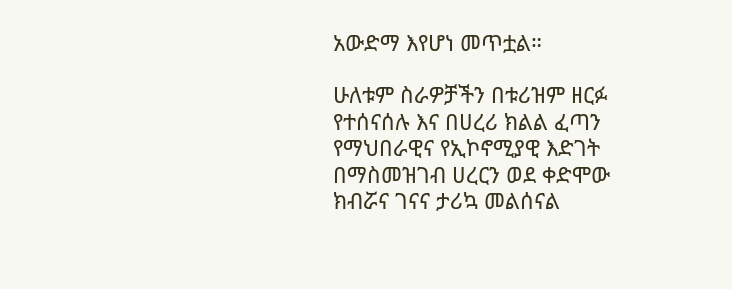አውድማ እየሆነ መጥቷል።

ሁለቱም ስራዎቻችን በቱሪዝም ዘርፉ የተሰናሰሉ እና በሀረሪ ክልል ፈጣን የማህበራዊና የኢኮኖሚያዊ እድገት በማስመዝገብ ሀረርን ወደ ቀድሞው ክብሯና ገናና ታሪኳ መልሰናል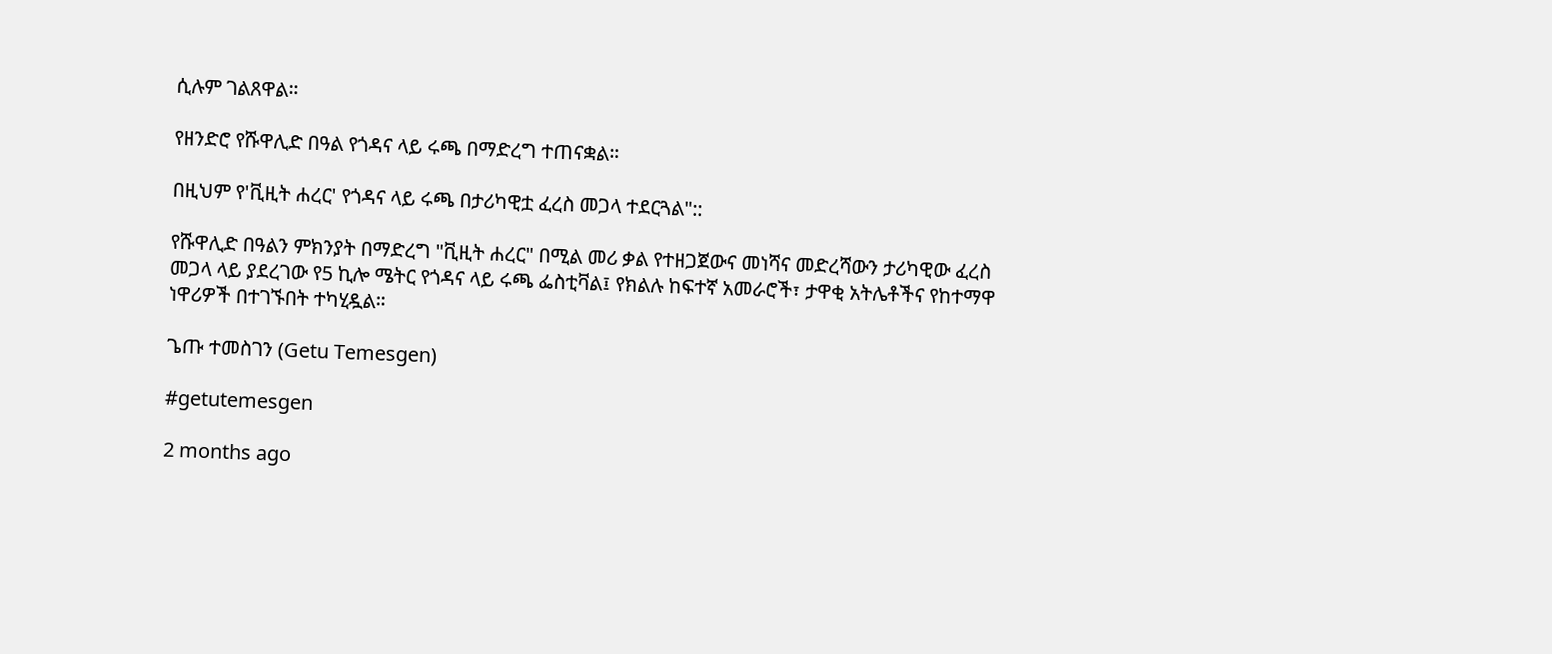ሲሉም ገልጸዋል።

የዘንድሮ የሹዋሊድ በዓል የጎዳና ላይ ሩጫ በማድረግ ተጠናቋል።

በዚህም የ'ቪዚት ሐረር' የጎዳና ላይ ሩጫ በታሪካዊቷ ፈረስ መጋላ ተደርጓል"::

የሹዋሊድ በዓልን ምክንያት በማድረግ "ቪዚት ሐረር" በሚል መሪ ቃል የተዘጋጀውና መነሻና መድረሻውን ታሪካዊው ፈረስ መጋላ ላይ ያደረገው የ5 ኪሎ ሜትር የጎዳና ላይ ሩጫ ፌስቲቫል፤ የክልሉ ከፍተኛ አመራሮች፣ ታዋቂ አትሌቶችና የከተማዋ ነዋሪዎች በተገኙበት ተካሂዷል።

ጌጡ ተመስገን (Getu Temesgen)

#getutemesgen

2 months ago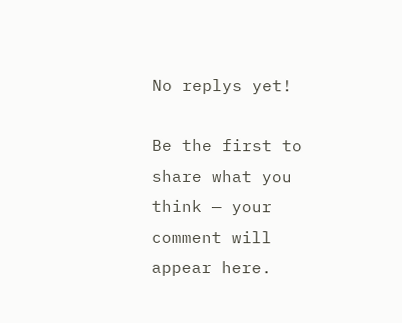No replys yet!

Be the first to share what you think — your comment will appear here.